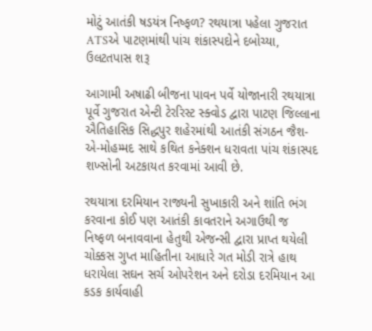મોટું આતંકી ષડયંત્ર નિષ્ફળ? રથયાત્રા પહેલા ગુજરાત ATSએ પાટણમાંથી પાંચ શંકાસ્પદોને દબોચ્યા, ઉલટતપાસ શરૂ

આગામી અષાઢી બીજના પાવન પર્વે યોજાનારી રથયાત્રા પૂર્વે ગુજરાત એન્ટી ટેરરિસ્ટ સ્ક્વોડ દ્વારા પાટણ જિલ્લાના ઐતિહાસિક સિદ્ધપુર શહેરમાંથી આતંકી સંગઠન જૈશ-એ-મોહમ્મદ સાથે કથિત કનેક્શન ધરાવતા પાંચ શંકાસ્પદ શખ્સોની અટકાયત કરવામાં આવી છે.

રથયાત્રા દરમિયાન રાજ્યની સુખાકારી અને શાંતિ ભંગ કરવાના કોઈ પણ આતંકી કાવતરાને અગાઉથી જ નિષ્ફળ બનાવવાના હેતુથી એજન્સી દ્વારા પ્રાપ્ત થયેલી ચોક્કસ ગુપ્ત માહિતીના આધારે ગત મોડી રાત્રે હાથ ધરાયેલા સઘન સર્ચ ઓપરેશન અને દરોડા દરમિયાન આ કડક કાર્યવાહી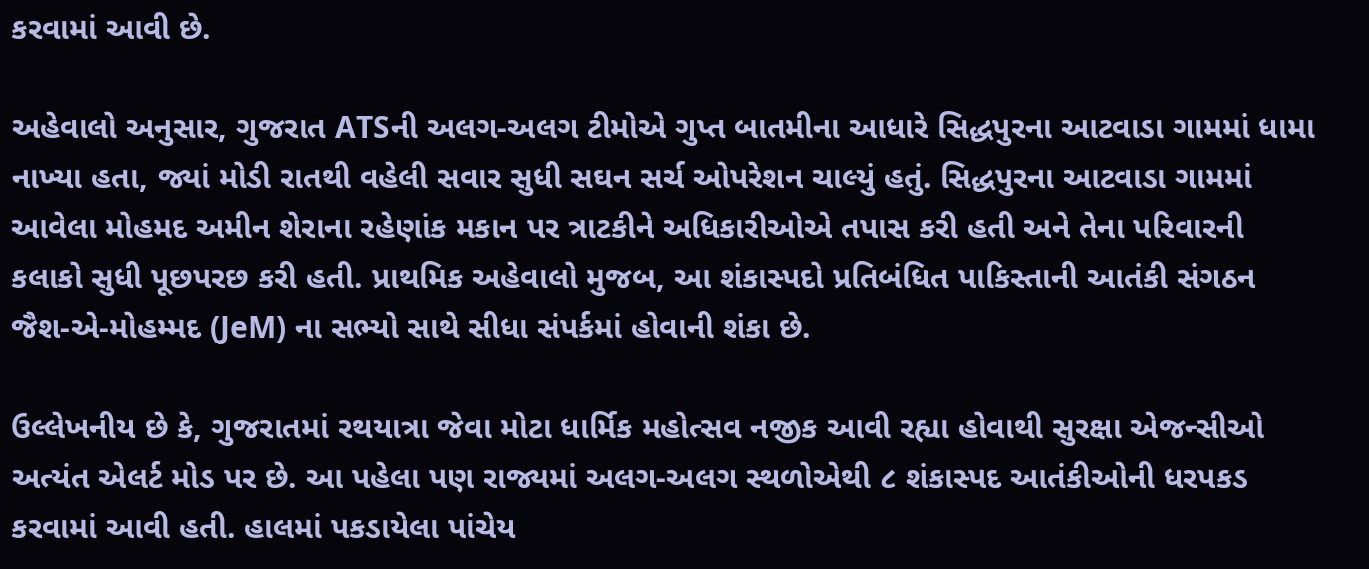કરવામાં આવી છે.

અહેવાલો અનુસાર, ગુજરાત ATSની અલગ-અલગ ટીમોએ ગુપ્ત બાતમીના આધારે સિદ્ધપુરના આટવાડા ગામમાં ધામા નાખ્યા હતા, જ્યાં મોડી રાતથી વહેલી સવાર સુધી સઘન સર્ચ ઓપરેશન ચાલ્યું હતું. સિદ્ધપુરના આટવાડા ગામમાં આવેલા મોહમદ અમીન શેરાના રહેણાંક મકાન પર ત્રાટકીને અધિકારીઓએ તપાસ કરી હતી અને તેના પરિવારની કલાકો સુધી પૂછપરછ કરી હતી. પ્રાથમિક અહેવાલો મુજબ, આ શંકાસ્પદો પ્રતિબંધિત પાકિસ્તાની આતંકી સંગઠન જૈશ-એ-મોહમ્મદ (JeM) ના સભ્યો સાથે સીધા સંપર્કમાં હોવાની શંકા છે.

ઉલ્લેખનીય છે કે, ગુજરાતમાં રથયાત્રા જેવા મોટા ધાર્મિક મહોત્સવ નજીક આવી રહ્યા હોવાથી સુરક્ષા એજન્સીઓ અત્યંત એલર્ટ મોડ પર છે. આ પહેલા પણ રાજ્યમાં અલગ-અલગ સ્થળોએથી ૮ શંકાસ્પદ આતંકીઓની ધરપકડ કરવામાં આવી હતી. હાલમાં પકડાયેલા પાંચેય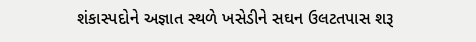શંકાસ્પદોને અજ્ઞાત સ્થળે ખસેડીને સઘન ઉલટતપાસ શરૂ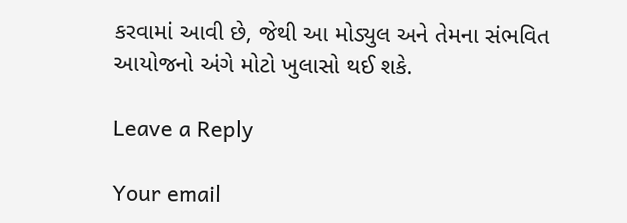કરવામાં આવી છે, જેથી આ મોડ્યુલ અને તેમના સંભવિત આયોજનો અંગે મોટો ખુલાસો થઈ શકે.

Leave a Reply

Your email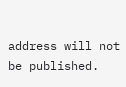address will not be published.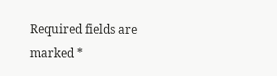Required fields are marked *